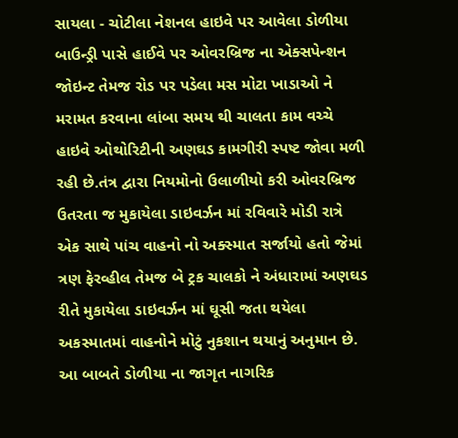સાયલા - ચોટીલા નેશનલ હાઇવે પર આવેલા ડોળીયા બાઉન્ડ્રી પાસે હાઈવે પર ઓવરબ્રિજ ના એક્સપેન્શન જોઇન્ટ તેમજ રોડ પર પડેલા મસ મોટા ખાડાઓ ને મરામત કરવાના લાંબા સમય થી ચાલતા કામ વચ્ચે હાઇવે ઓથોરિટીની અણઘડ કામગીરી સ્પષ્ટ જોવા મળી રહી છે.તંત્ર દ્વારા નિયમોનો ઉલાળીયો કરી ઓવરબ્રિજ ઉતરતા જ મુકાયેલા ડાઇવર્ઝન માં રવિવારે મોડી રાત્રે એક સાથે પાંચ વાહનો નો અક્સ્માત સર્જાયો હતો જેમાં ત્રણ ફેરવ્હીલ તેમજ બે ટ્રક ચાલકો ને અંધારામાં અણઘડ રીતે મુકાયેલા ડાઇવર્ઝન માં ઘૂસી જતા થયેલા અકસ્માતમાં વાહનોને મોટું નુકશાન થયાનું અનુમાન છે. આ બાબતે ડોળીયા ના જાગૃત નાગરિક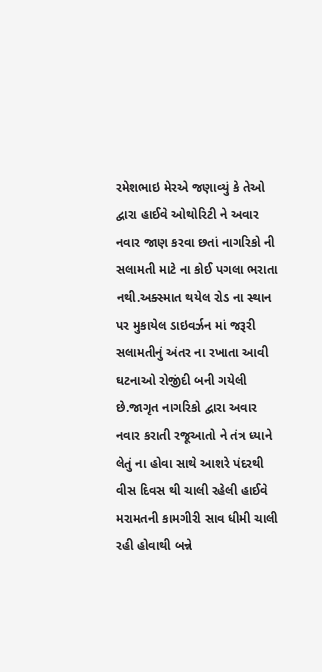રમેશભાઇ મેરએ જણાવ્યું કે તેઓ દ્વારા હાઈવે ઓથોરિટી ને અવાર નવાર જાણ કરવા છતાં નાગરિકો ની સલામતી માટે ના કોઈ પગલા ભરાતા નથી.અક્સ્માત થયેલ રોડ ના સ્થાન પર મુકાયેલ ડાઇવર્ઝન માં જરૂરી સલામતીનું અંતર ના રખાતા આવી ઘટનાઓ રોજીંદી બની ગયેલી છે.જાગૃત નાગરિકો દ્વારા અવાર નવાર કરાતી રજૂઆતો ને તંત્ર ધ્યાને લેતું ના હોવા સાથે આશરે પંદરથી વીસ દિવસ થી ચાલી રહેલી હાઈવે મરામતની કામગીરી સાવ ધીમી ચાલી રહી હોવાથી બન્ને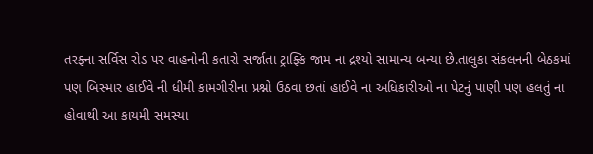તરફ્ના સર્વિસ રોડ પર વાહનોની કતારો સર્જાતા ટ્રાફ્કિ જામ ના દ્રશ્યો સામાન્ય બન્યા છે.તાલુકા સંકલનની બેઠકમાં પણ બિસ્માર હાઈવે ની ધીમી કામગીરીના પ્રશ્નો ઉઠવા છતાં હાઈવે ના અધિકારીઓ ના પેટનું પાણી પણ હલતું ના હોવાથી આ કાયમી સમસ્યા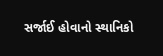સર્જાઈ હોવાનો સ્થાનિકો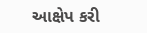આક્ષેપ કરી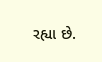રહ્યા છે.